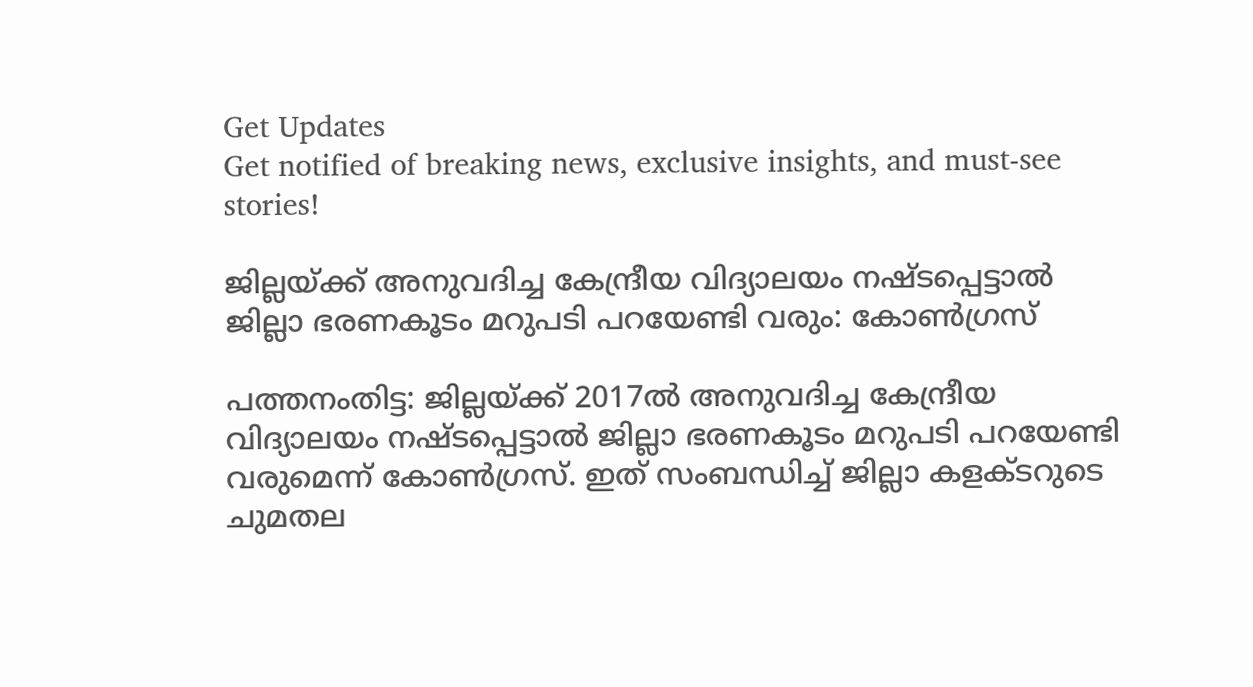Get Updates
Get notified of breaking news, exclusive insights, and must-see stories!

ജില്ലയ്ക്ക് അനുവദിച്ച കേന്ദ്രീയ വിദ്യാലയം നഷ്ടപ്പെട്ടാൽ ജില്ലാ ഭരണകൂടം മറുപടി പറയേണ്ടി വരും: കോൺഗ്രസ്

പത്തനംതിട്ട: ജില്ലയ്ക്ക് 2017ൽ അനുവദിച്ച കേന്ദ്രീയ വിദ്യാലയം നഷ്ടപ്പെട്ടാൽ ജില്ലാ ഭരണകൂടം മറുപടി പറയേണ്ടി വരുമെന്ന് കോൺഗ്രസ്. ഇത് സംബന്ധിച്ച് ജില്ലാ കളക്ടറുടെ ചുമതല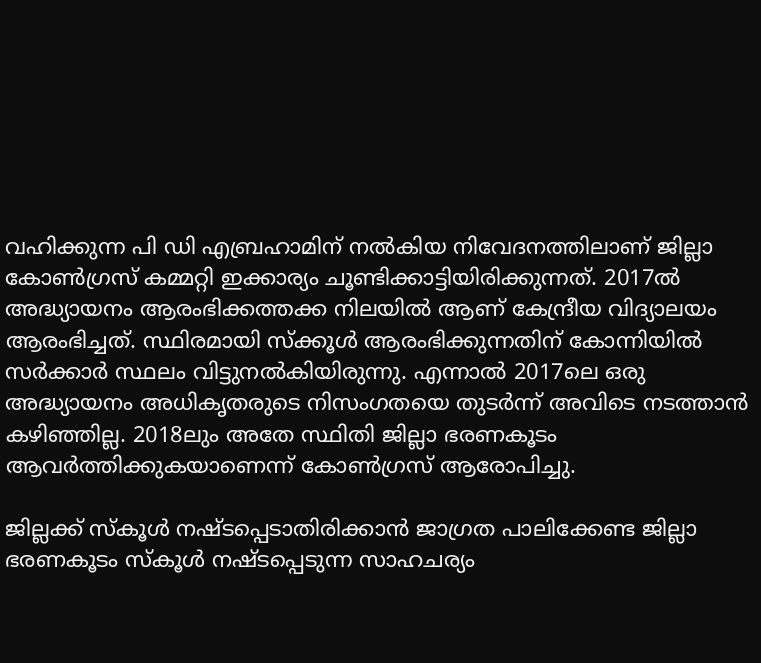വഹിക്കുന്ന പി ഡി എബ്രഹാമിന് നൽകിയ നിവേദനത്തിലാണ് ജില്ലാ കോൺഗ്രസ് കമ്മറ്റി ഇക്കാര്യം ചൂണ്ടിക്കാട്ടിയിരിക്കുന്നത്. 2017ൽ അദ്ധ്യായനം ആരംഭിക്കത്തക്ക നിലയിൽ ആണ് കേന്ദ്രീയ വിദ്യാലയം ആരംഭിച്ചത്. സ്ഥിരമായി സ്‌ക്കൂൾ ആരംഭിക്കുന്നതിന് കോന്നിയിൽ സർക്കാർ സ്ഥലം വിട്ടുനൽകിയിരുന്നു. എന്നാൽ 2017ലെ ഒരു അദ്ധ്യായനം അധികൃതരുടെ നിസംഗതയെ തുടർന്ന് അവിടെ നടത്താൻ കഴിഞ്ഞില്ല. 2018ലും അതേ സ്ഥിതി ജില്ലാ ഭരണകൂടം ആവർത്തിക്കുകയാണെന്ന് കോൺഗ്രസ് ആരോപിച്ചു.

ജില്ലക്ക് സ്‌കൂൾ നഷ്ടപ്പെടാതിരിക്കാൻ ജാഗ്രത പാലിക്കേണ്ട ജില്ലാ ഭരണകൂടം സ്‌കൂൾ നഷ്ടപ്പെടുന്ന സാഹചര്യം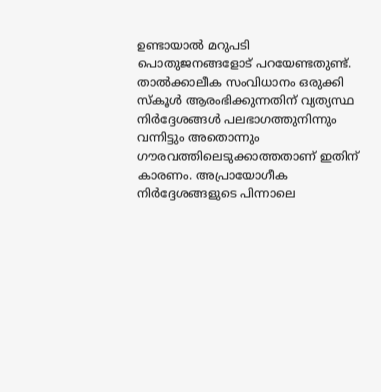ഉണ്ടായാൽ മറുപടി പൊതുജനങ്ങളോട് പറയേണ്ടതുണ്ട്. താൽക്കാലീക സംവിധാനം ഒരുക്കി സ്‌കൂൾ ആരംഭിക്കുന്നതിന് വ്യത്യസ്ഥ നിർദ്ദേശങ്ങൾ പലഭാഗത്തുനിന്നും വന്നിട്ടും അതൊന്നും ഗൗരവത്തിലെടുക്കാത്തതാണ് ഇതിന് കാരണം. അപ്രായോഗീക നിർദ്ദേശങ്ങളുടെ പിന്നാലെ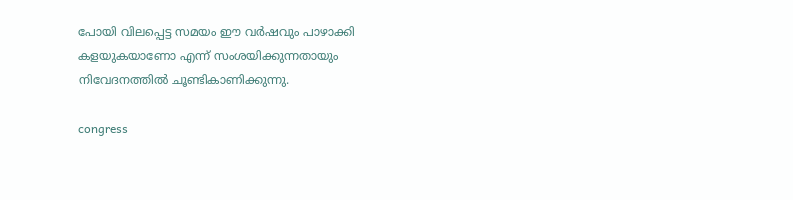പോയി വിലപ്പെട്ട സമയം ഈ വർഷവും പാഴാക്കി കളയുകയാണോ എന്ന് സംശയിക്കുന്നതായും നിവേദനത്തിൽ ചൂണ്ടികാണിക്കുന്നു.

congress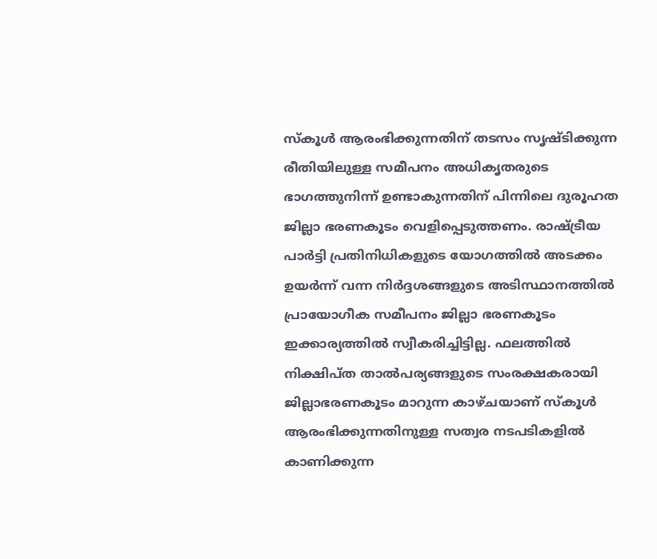സ്‌കൂൾ ആരംഭിക്കുന്നതിന് തടസം സൃഷ്ടിക്കുന്ന രീതിയിലുള്ള സമീപനം അധികൃതരുടെ ഭാഗത്തുനിന്ന് ഉണ്ടാകുന്നതിന് പിന്നിലെ ദുരൂഹത ജില്ലാ ഭരണകൂടം വെളിപ്പെടുത്തണം. രാഷ്ട്രീയ പാർട്ടി പ്രതിനിധികളുടെ യോഗത്തിൽ അടക്കം ഉയർന്ന് വന്ന നിർദ്ദശങ്ങളുടെ അടിസ്ഥാനത്തിൽ പ്രായോഗീക സമീപനം ജില്ലാ ഭരണകൂടം ഇക്കാര്യത്തിൽ സ്വീകരിച്ചിട്ടില്ല. ഫലത്തിൽ നിക്ഷിപ്ത താൽപര്യങ്ങളുടെ സംരക്ഷകരായി ജില്ലാഭരണകൂടം മാറുന്ന കാഴ്ചയാണ് സ്‌കൂൾ ആരംഭിക്കുന്നതിനുള്ള സത്വര നടപടികളിൽ കാണിക്കുന്ന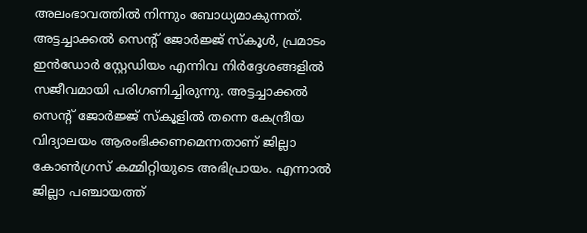അലംഭാവത്തിൽ നിന്നും ബോധ്യമാകുന്നത്. അട്ടച്ചാക്കൽ സെന്റ് ജോർജ്ജ് സ്‌കൂൾ, പ്രമാടം ഇൻഡോർ സ്റ്റേഡിയം എന്നിവ നിർദ്ദേശങ്ങളിൽ സജീവമായി പരിഗണിച്ചിരുന്നു. അട്ടച്ചാക്കൽ സെന്റ് ജോർജ്ജ് സ്‌കൂളിൽ തന്നെ കേന്ദ്രീയ വിദ്യാലയം ആരംഭിക്കണമെന്നതാണ് ജില്ലാ കോൺഗ്രസ് കമ്മിറ്റിയുടെ അഭിപ്രായം. എന്നാൽ ജില്ലാ പഞ്ചായത്ത്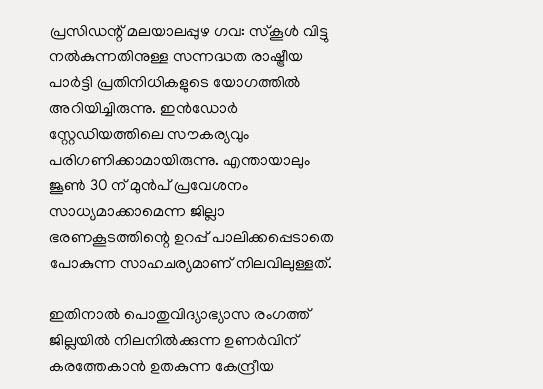പ്രസിഡന്റ് മലയാലപ്പുഴ ഗവ: സ്‌കൂൾ വിട്ടു നൽകുന്നതിനുള്ള സന്നദ്ധത രാഷ്ട്രീയ പാർട്ടി പ്രതിനിധികളുടെ യോഗത്തിൽ അറിയിച്ചിരുന്നു. ഇൻഡോർ സ്റ്റേഡിയത്തിലെ സൗകര്യവും പരിഗണിക്കാമായിരുന്നു. എന്തായാലും ജൂൺ 30 ന് മുൻപ് പ്രവേശനം സാധ്യമാക്കാമെന്ന ജില്ലാ ഭരണകൂടത്തിന്റെ ഉറപ്പ് പാലിക്കപ്പെടാതെ പോകുന്ന സാഹചര്യമാണ് നിലവിലുള്ളത്.

ഇതിനാൽ പൊതുവിദ്യാഭ്യാസ രംഗത്ത് ജില്ലയിൽ നിലനിൽക്കുന്ന ഉണർവിന് കരത്തേകാൻ ഉതകുന്ന കേന്ദ്രീയ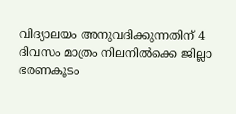വിദ്യാലയം അനുവദിക്കുന്നതിന് 4 ദിവസം മാത്രം നിലനിൽക്കെ ജില്ലാ ഭരണകൂടം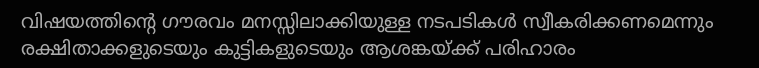വിഷയത്തിന്റെ ഗൗരവം മനസ്സിലാക്കിയുള്ള നടപടികൾ സ്വീകരിക്കണമെന്നും രക്ഷിതാക്കളുടെയും കുട്ടികളുടെയും ആശങ്കയ്ക്ക് പരിഹാരം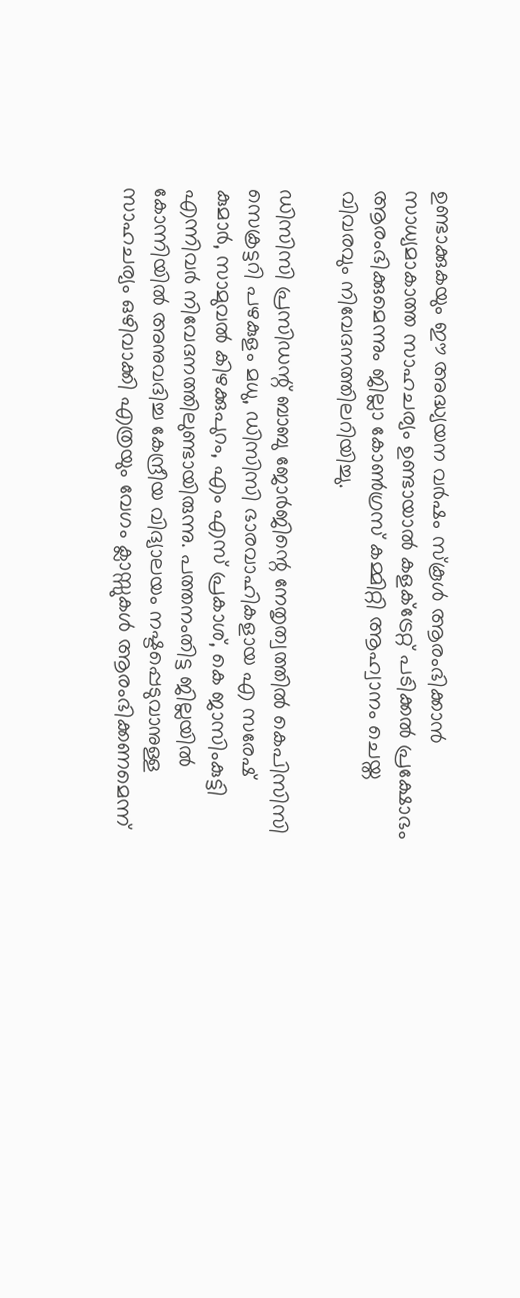ഉണ്ടാക്കുകയും ഈ അദ്ധ്യയന വർഷം സ്‌കൂൾ ആരംഭിക്കാൻ സാധ്യമാകാത്ത സാഹചര്യം ഉണ്ടായാൽ കളക്‌ട്രേറ്റ് പടിക്കൽ പ്രക്ഷോഭം ആരംഭിക്കുമെന്നും ജില്ലാ കോൺഗ്രസ് കമ്മിറ്റി ആഹ്വാനം ചെയ്ത വിവരവും നിവേദനത്തിലറിയിച്ചു.

ഡിസിസി പ്രസിഡന്റ് ബാബു ജോർജിന്റെ നേതൃത്വത്തിൽ കെപിസിസി സെക്രട്ടറി പഴകുളം മധു, ഡിസിസി ഭാരവാഹികളായ എ സരേഷ് കുമാർ, സാമുവൽ കിഴക്കുപുറം, എം എസ് പ്രകാശ്, കെ ജാസിംകുട്ടി എന്നിവർ നിവേദനത്തിലുണ്ടായിരുന്നു. പത്തനംതിട്ട ജില്ലയിൽ കോന്നിയിൽ അനുവദിച്ച കേന്ദ്രീയ വിദ്യാലയം നഷ്ടപ്പെടുവാനുള്ള സാഹചര്യം ഒഴിവാക്കി എത്രയും വേഗം ക്ലാസ്സുകൾ ആരംഭിക്കണമെന്ന്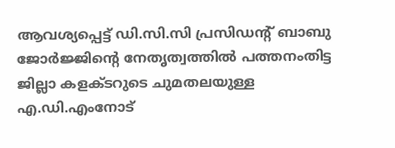ആവശ്യപ്പെട്ട് ഡി.സി.സി പ്രസിഡന്റ് ബാബു ജോർജ്ജിന്റെ നേതൃത്വത്തിൽ പത്തനംതിട്ട ജില്ലാ കളക്ടറുടെ ചുമതലയുള്ള എ.ഡി.എംനോട്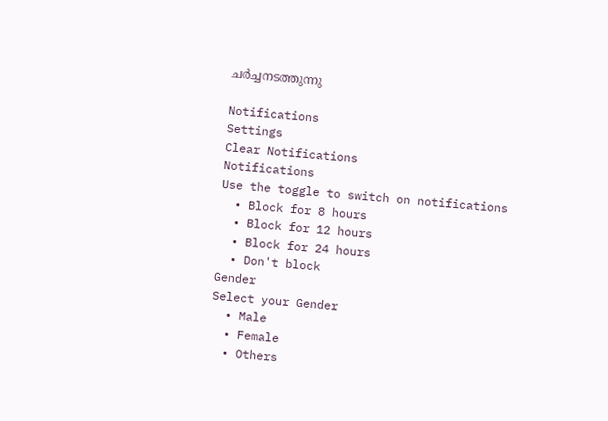ചർച്ചനടത്തുന്നു

Notifications
Settings
Clear Notifications
Notifications
Use the toggle to switch on notifications
  • Block for 8 hours
  • Block for 12 hours
  • Block for 24 hours
  • Don't block
Gender
Select your Gender
  • Male
  • Female
  • Others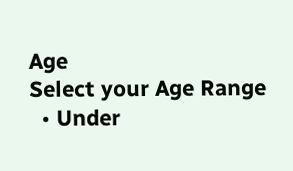Age
Select your Age Range
  • Under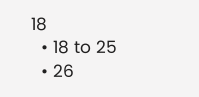18
  • 18 to 25
  • 26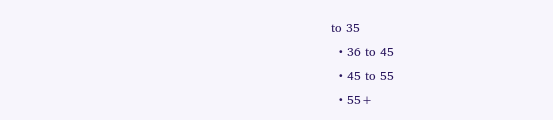to 35
  • 36 to 45
  • 45 to 55
  • 55+